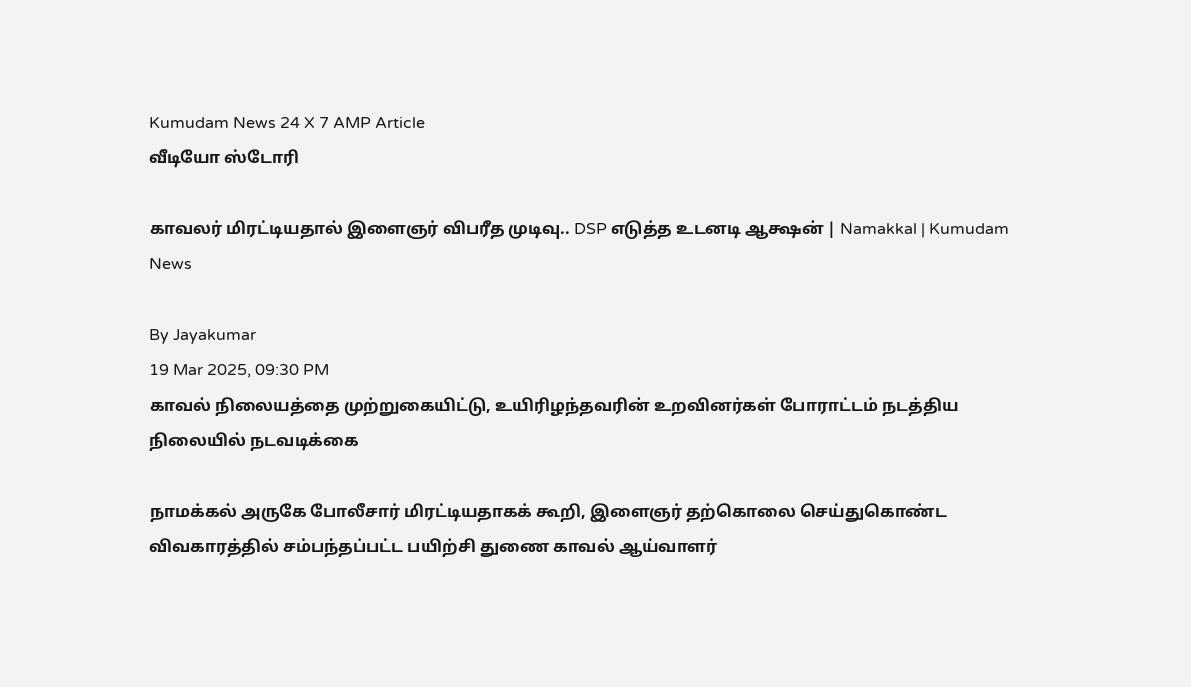Kumudam News 24 X 7 AMP Article
வீடியோ ஸ்டோரி

காவலர் மிரட்டியதால் இளைஞர் விபரீத முடிவு.. DSP எடுத்த உடனடி ஆக்ஷன் | Namakkal | Kumudam News

By Jayakumar
19 Mar 2025, 09:30 PM
காவல் நிலையத்தை முற்றுகையிட்டு, உயிரிழந்தவரின் உறவினர்கள் போராட்டம் நடத்திய நிலையில் நடவடிக்கை

நாமக்கல் அருகே போலீசார் மிரட்டியதாகக் கூறி, இளைஞர் தற்கொலை செய்துகொண்ட விவகாரத்தில் சம்பந்தப்பட்ட பயிற்சி துணை காவல் ஆய்வாளர்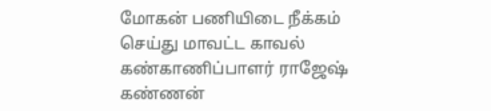மோகன் பணியிடை நீக்கம் செய்து மாவட்ட காவல் கண்காணிப்பாளர் ராஜேஷ் கண்ணன்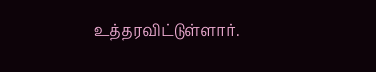உத்தரவிட்டுள்ளார்.